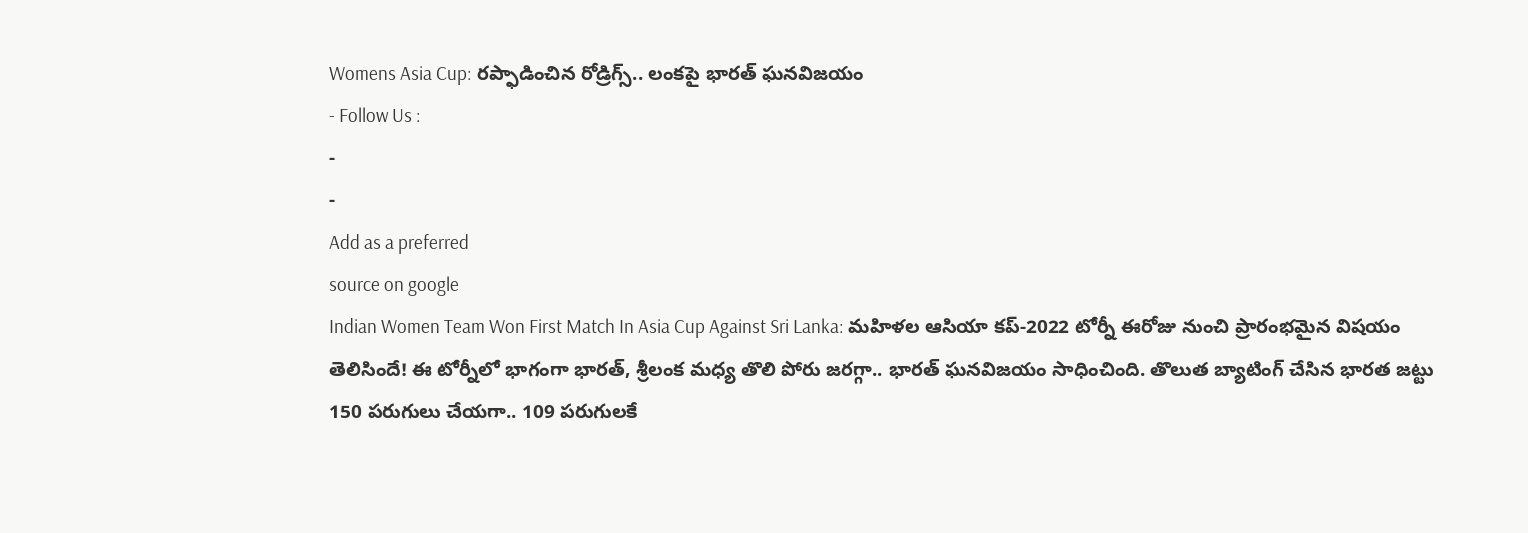Womens Asia Cup: రప్ఫాడించిన రోడ్రిగ్స్.. లంకపై భారత్ ఘనవిజయం
- Follow Us :
-
-
Add as a preferred
source on google
Indian Women Team Won First Match In Asia Cup Against Sri Lanka: మహిళల ఆసియా కప్-2022 టోర్నీ ఈరోజు నుంచి ప్రారంభమైన విషయం తెలిసిందే! ఈ టోర్నీలో భాగంగా భారత్, శ్రీలంక మధ్య తొలి పోరు జరగ్గా.. భారత్ ఘనవిజయం సాధించింది. తొలుత బ్యాటింగ్ చేసిన భారత జట్టు 150 పరుగులు చేయగా.. 109 పరుగులకే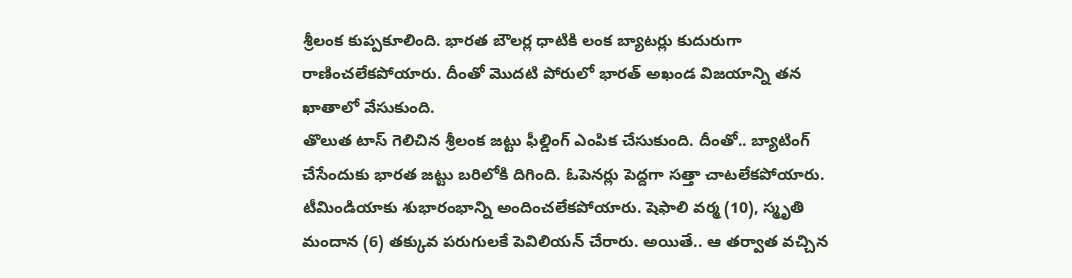శ్రీలంక కుప్పకూలింది. భారత బౌలర్ల ధాటికి లంక బ్యాటర్లు కుదురుగా రాణించలేకపోయారు. దీంతో మొదటి పోరులో భారత్ అఖండ విజయాన్ని తన ఖాతాలో వేసుకుంది.
తొలుత టాస్ గెలిచిన శ్రీలంక జట్టు ఫీల్డింగ్ ఎంపిక చేసుకుంది. దీంతో.. బ్యాటింగ్ చేసేందుకు భారత జట్టు బరిలోకి దిగింది. ఓపెనర్లు పెద్దగా సత్తా చాటలేకపోయారు. టీమిండియాకు శుభారంభాన్ని అందించలేకపోయారు. షెఫాలి వర్మ (10), స్మృతి మందాన (6) తక్కువ పరుగులకే పెవిలియన్ చేరారు. అయితే.. ఆ తర్వాత వచ్చిన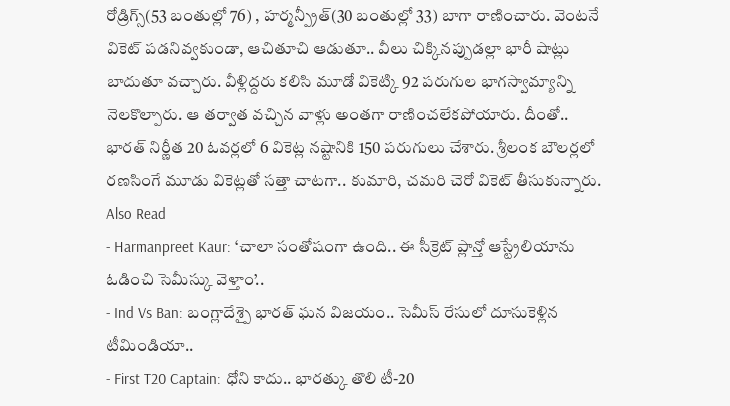రోడ్రిగ్స్(53 బంతుల్లో 76) , హర్మన్ప్రీత్(30 బంతుల్లో 33) బాగా రాణించారు. వెంటనే వికెట్ పడనివ్వకుండా, ఆచితూచి ఆడుతూ.. వీలు చిక్కినప్పుడల్లా భారీ షాట్లు బాదుతూ వచ్చారు. వీళ్లిద్దరు కలిసి మూడో వికెట్కి 92 పరుగుల భాగస్వామ్యాన్ని నెలకొల్పారు. ఆ తర్వాత వచ్చిన వాళ్లు అంతగా రాణించలేకపోయారు. దీంతో.. భారత్ నిర్ణీత 20 ఓవర్లలో 6 వికెట్ల నష్టానికి 150 పరుగులు చేశారు. శ్రీలంక బౌలర్లలో రణసింగే మూడు వికెట్లతో సత్తా చాటగా.. కుమారి, చమరి చెరో వికెట్ తీసుకున్నారు.
Also Read
- Harmanpreet Kaur: ‘చాలా సంతోషంగా ఉంది.. ఈ సీక్రెట్ ప్లాన్తో ఆస్ట్రేలియాను ఓడించి సెమీస్కు వెళ్తాం’..
- Ind Vs Ban: బంగ్లాదేశ్పై భారత్ ఘన విజయం.. సెమీస్ రేసులో దూసుకెళ్లిన టీమిండియా..
- First T20 Captain: ధోని కాదు.. భారత్కు తొలి టీ-20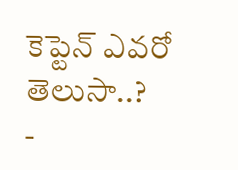కెప్టెన్ ఎవరో తెలుసా..?
-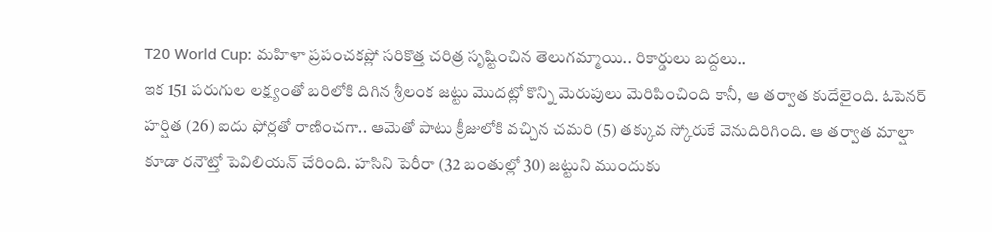T20 World Cup: మహిళా ప్రపంచకప్లో సరికొత్త చరిత్ర సృష్టించిన తెలుగమ్మాయి.. రికార్డులు బద్దలు..
ఇక 151 పరుగుల లక్ష్యంతో బరిలోకి దిగిన శ్రీలంక జట్టు మొదట్లో కొన్ని మెరుపులు మెరిపించింది కానీ, ఆ తర్వాత కుదేలైంది. ఓపెనర్ హర్షిత (26) ఐదు ఫోర్లతో రాణించగా.. ఆమెతో పాటు క్రీజులోకి వచ్చిన చమరి (5) తక్కువ స్కోరుకే వెనుదిరిగింది. ఆ తర్వాత మాల్షా కూడా రనౌట్తో పెవిలియన్ చేరింది. హసిని పెరీరా (32 బంతుల్లో 30) జట్టుని ముందుకు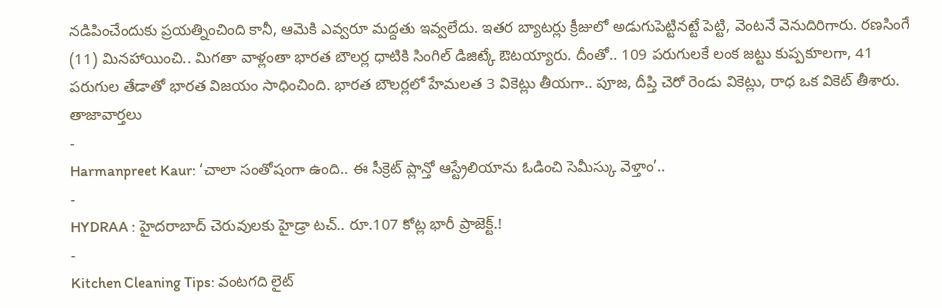నడిపించేందుకు ప్రయత్నించింది కానీ, ఆమెకి ఎవ్వరూ మద్దతు ఇవ్వలేదు. ఇతర బ్యాటర్లు క్రీజులో అడుగుపెట్టినట్టే పెట్టి, వెంటనే వెనుదిరిగారు. రణసింగే (11) మినహాయించి.. మిగతా వాళ్లంతా భారత బౌలర్ల ధాటికి సింగిల్ డిజిట్కే ఔటయ్యారు. దీంతో.. 109 పరుగులకే లంక జట్టు కుప్పకూలగా, 41 పరుగుల తేడాతో భారత విజయం సాధించింది. భారత బౌలర్లలో హేమలత 3 వికెట్లు తీయగా.. పూజ, దీప్తి చెరో రెండు వికెట్లు, రాధ ఒక వికెట్ తీశారు.
తాజావార్తలు
-
Harmanpreet Kaur: ‘చాలా సంతోషంగా ఉంది.. ఈ సీక్రెట్ ప్లాన్తో ఆస్ట్రేలియాను ఓడించి సెమీస్కు వెళ్తాం’..
-
HYDRAA : హైదరాబాద్ చెరువులకు హైడ్రా టచ్.. రూ.107 కోట్ల భారీ ప్రాజెక్ట్.!
-
Kitchen Cleaning Tips: వంటగది లైట్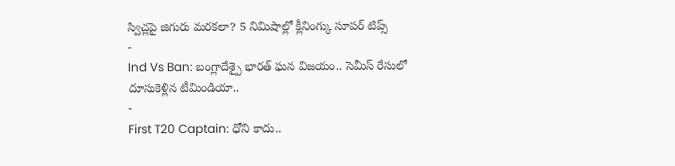స్విచ్లపై జిగురు మరకలా? 5 నిమిషాల్లో క్లీనింగ్కు సూపర్ టిప్స్
-
Ind Vs Ban: బంగ్లాదేశ్పై భారత్ ఘన విజయం.. సెమీస్ రేసులో దూసుకెళ్లిన టీమిండియా..
-
First T20 Captain: ధోని కాదు..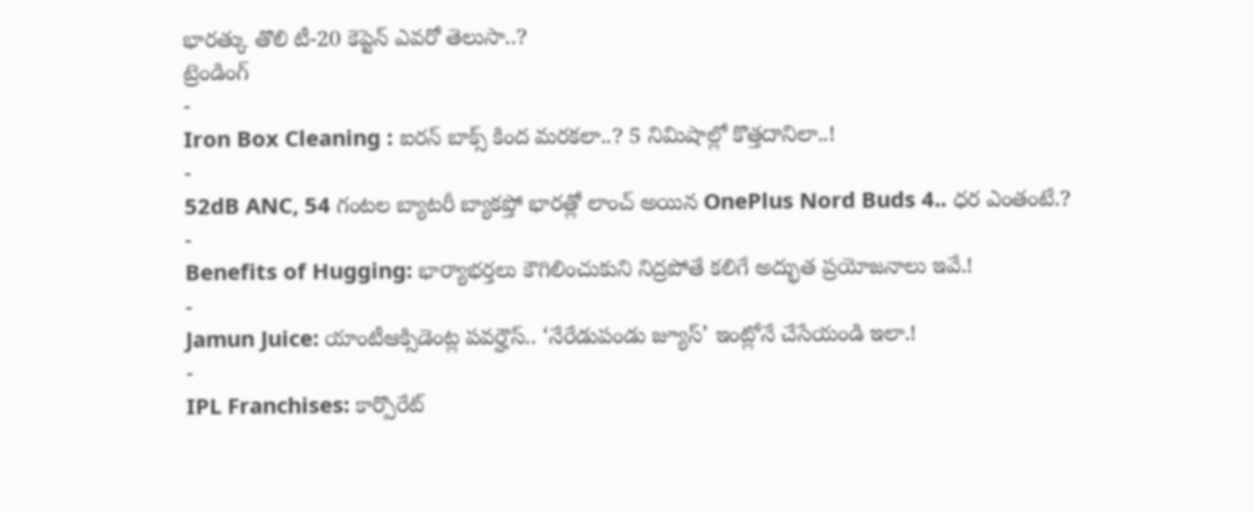భారత్కు తొలి టీ-20 కెప్టెన్ ఎవరో తెలుసా..?
ట్రెండింగ్
-
Iron Box Cleaning : ఐరన్ బాక్స్ కింద మరకలా..? 5 నిమిషాల్లో కొత్తదానిలా..!
-
52dB ANC, 54 గంటల బ్యాటరీ బ్యాకప్తో భారత్లో లాంచ్ అయిన OnePlus Nord Buds 4.. ధర ఎంతంటే.?
-
Benefits of Hugging: భార్యాభర్తలు కౌగిలించుకుని నిద్రపోతే కలిగే అద్భుత ప్రయోజనాలు ఇవే.!
-
Jamun Juice: యాంటీఆక్సిడెంట్ల పవర్హౌస్.. ‘నేరేడుపండు జ్యూస్’ ఇంట్లోనే చేసేయండి ఇలా.!
-
IPL Franchises: కార్పొరేట్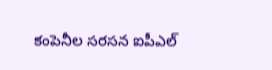కంపెనీల సరసన ఐపీఎల్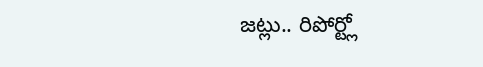జట్లు.. రిపోర్ట్లో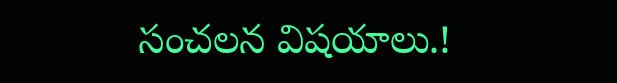సంచలన విషయాలు.!